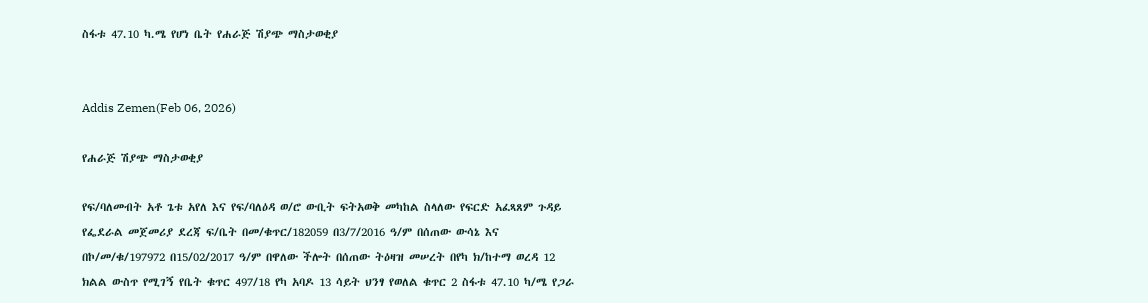ስፋቱ 47.10 ካ.ሜ የሆነ ቤት የሐራጅ ሽያጭ ማስታወቂያ


Addis Zemen(Feb 06, 2026)

የሐራጅ ሽያጭ ማስታወቂያ

የፍ/ባለመብት አቶ ጌቱ አየለ እና የፍ/ባለዕዳ ወ/ሮ ውቢት ፍትአወቅ መካከል ስላለው የፍርድ አፈጻጸም ጉዳይ የፌደራል መጀመሪያ ደረጃ ፍ/ቤት በመ/ቁጥር/182059 በ3/7/2016 ዓ/ም በሰጠው ውሳኔ እና በኮ/መ/ቁ/197972 በ15/02/2017 ዓ/ም በዋለው ችሎት በሰጠው ትዕዛዝ መሠረት በየካ ክ/ከተማ ወረዳ 12 ክልል ውስጥ የሚገኝ የቤት ቁጥር 497/18 የካ አባዶ 13 ሳይት ህንፃ የወለል ቁጥር 2 ስፋቱ 47.10 ካ/ሜ የጋራ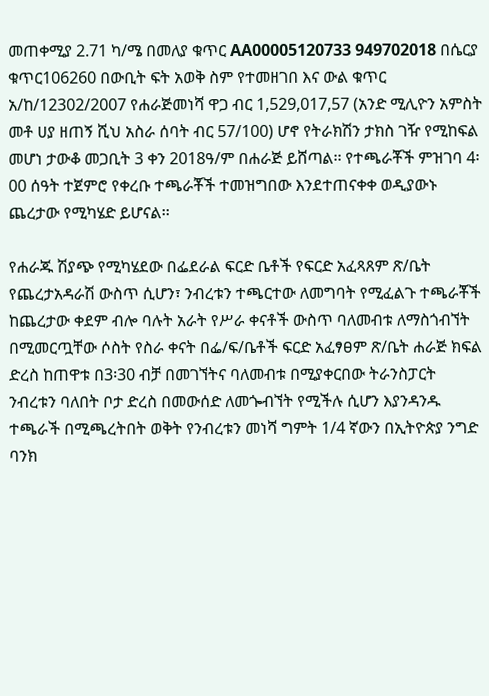መጠቀሚያ 2.71 ካ/ሜ በመለያ ቁጥር AA00005120733 949702018 በሴርያ ቁጥር106260 በውቢት ፍት አወቅ ስም የተመዘገበ እና ውል ቁጥር አ/ከ/12302/2007 የሐራጅመነሻ ዋጋ ብር 1,529,017,57 (አንድ ሚሊዮን አምስት መቶ ሀያ ዘጠኝ ሺህ አስራ ሰባት ብር 57/100) ሆኖ የትራክሽን ታክስ ገዥ የሚከፍል መሆነ ታውቆ መጋቢት 3 ቀን 2018ዓ/ም በሐራጅ ይሸጣል፡፡ የተጫራቾች ምዝገባ 4፡00 ሰዓት ተጀምሮ የቀረቡ ተጫራቾች ተመዝግበው እንደተጠናቀቀ ወዲያውኑ ጨረታው የሚካሄድ ይሆናል፡፡

የሐራጁ ሽያጭ የሚካሄደው በፌደራል ፍርድ ቤቶች የፍርድ አፈጻጸም ጽ/ቤት የጨረታአዳራሽ ውስጥ ሲሆን፣ ንብረቱን ተጫርተው ለመግባት የሚፈልጉ ተጫራቾች ከጨረታው ቀደም ብሎ ባሉት አራት የሥራ ቀናቶች ውስጥ ባለመብቱ ለማስጎብኘት በሚመርጧቸው ሶስት የስራ ቀናት በፌ/ፍ/ቤቶች ፍርድ አፈፃፀም ጽ/ቤት ሐራጅ ክፍል ድረስ ከጠዋቱ በ3፡30 ብቻ በመገኘትና ባለመብቱ በሚያቀርበው ትራንስፓርት ንብረቱን ባለበት ቦታ ድረስ በመውሰድ ለመጐብኘት የሚችሉ ሲሆን እያንዳንዱ ተጫራች በሚጫረትበት ወቅት የንብረቱን መነሻ ግምት 1/4 ኛውን በኢትዮጵያ ንግድ ባንክ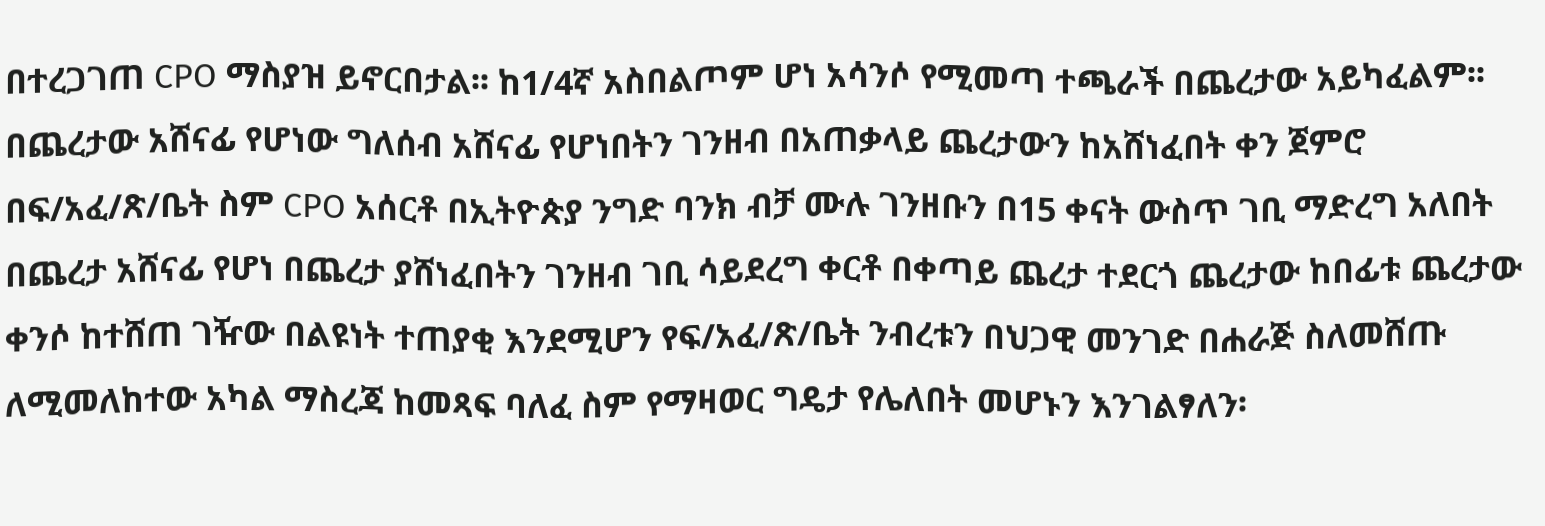በተረጋገጠ CPO ማስያዝ ይኖርበታል፡፡ ከ1/4ኛ አስበልጦም ሆነ አሳንሶ የሚመጣ ተጫራች በጨረታው አይካፈልም፡፡ በጨረታው አሸናፊ የሆነው ግለሰብ አሸናፊ የሆነበትን ገንዘብ በአጠቃላይ ጨረታውን ከአሸነፈበት ቀን ጀምሮ በፍ/አፈ/ጽ/ቤት ስም CPO አሰርቶ በኢትዮጵያ ንግድ ባንክ ብቻ ሙሉ ገንዘቡን በ15 ቀናት ውስጥ ገቢ ማድረግ አለበት በጨረታ አሸናፊ የሆነ በጨረታ ያሸነፈበትን ገንዘብ ገቢ ሳይደረግ ቀርቶ በቀጣይ ጨረታ ተደርጎ ጨረታው ከበፊቱ ጨረታው ቀንሶ ከተሸጠ ገዥው በልዩነት ተጠያቂ እንደሚሆን የፍ/አፈ/ጽ/ቤት ንብረቱን በህጋዊ መንገድ በሐራጅ ስለመሸጡ ለሚመለከተው አካል ማስረጃ ከመጻፍ ባለፈ ስም የማዛወር ግዴታ የሌለበት መሆኑን እንገልፃለን፡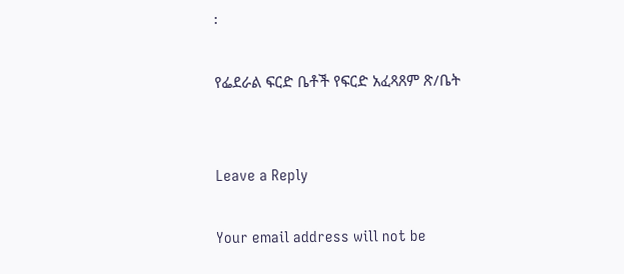፡

የፌደራል ፍርድ ቤቶች የፍርድ አፈጻጸም ጽ/ቤት


Leave a Reply

Your email address will not be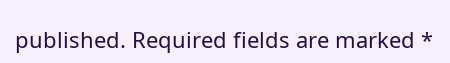published. Required fields are marked *